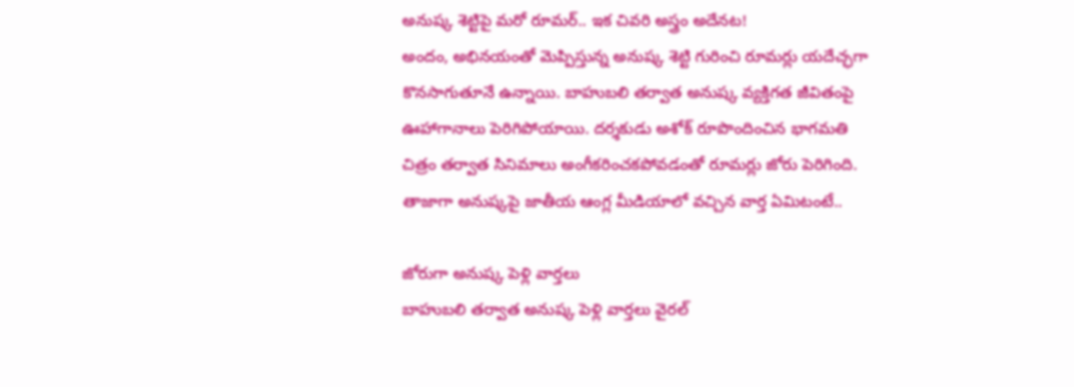అనుష్క శెట్టిపై మరో రూమర్.. ఇక చివరి అస్త్రం అదేనట!
అందం, అభినయంతో మెప్పిస్తున్న అనుష్క శెట్టి గురించి రూమర్లు యదేచ్ఛగా కొనసాగుతూనే ఉన్నాయి. బాహుబలి తర్వాత అనుష్క వ్యక్తిగత జీవితంపై ఊహాగానాలు పెరిగిపోయాయి. దర్శకుడు అశోక్ రూపొందించిన భాగమతి చిత్రం తర్వాత సినిమాలు అంగీకరించకపోవడంతో రూమర్లు జోరు పెరిగింది. తాజాగా అనుష్కపై జాతీయ ఆంగ్ల మీడియాలో వచ్చిన వార్త ఏమిటంటే..

జోరుగా అనుష్క పెళ్లి వార్తలు
బాహుబలి తర్వాత అనుష్క పెళ్లి వార్తలు వైరల్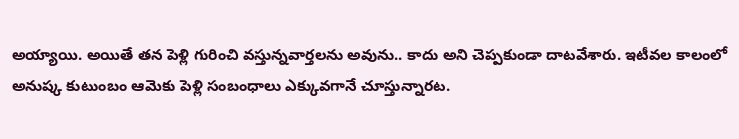అయ్యాయి. అయితే తన పెళ్లి గురించి వస్తున్నవార్తలను అవును.. కాదు అని చెప్పకుండా దాటవేశారు. ఇటీవల కాలంలో అనుష్క కుటుంబం ఆమెకు పెళ్లి సంబంధాలు ఎక్కువగానే చూస్తున్నారట.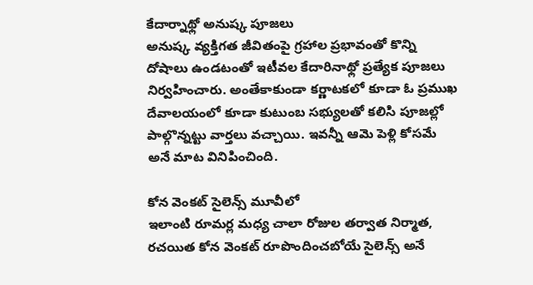కేదార్నాథ్లో అనుష్క పూజలు
అనుష్క వ్యక్తిగత జీవితంపై గ్రహాల ప్రభావంతో కొన్ని దోషాలు ఉండటంతో ఇటీవల కేదారినాథ్లో ప్రత్యేక పూజలు నిర్వహించారు. అంతేకాకుండా కర్ణాటకలో కూడా ఓ ప్రముఖ దేవాలయంలో కూడా కుటుంబ సభ్యులతో కలిసి పూజల్లో పాల్గొన్నట్టు వార్తలు వచ్చాయి. ఇవన్నీ ఆమె పెళ్లి కోసమే అనే మాట వినిపించింది.

కోన వెంకట్ సైలెన్స్ మూవీలో
ఇలాంటి రూమర్ల మధ్య చాలా రోజుల తర్వాత నిర్మాత, రచయిత కోన వెంకట్ రూపొందించబోయే సైలెన్స్ అనే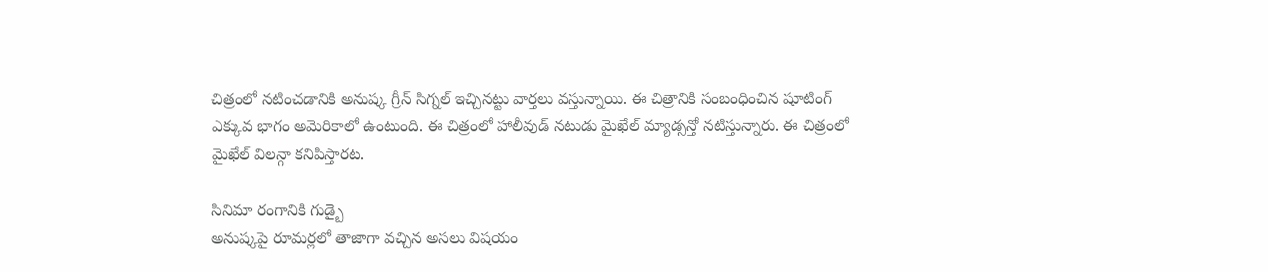చిత్రంలో నటించడానికి అనుష్క గ్రీన్ సిగ్నల్ ఇచ్చినట్టు వార్తలు వస్తున్నాయి. ఈ చిత్రానికి సంబంధించిన షూటింగ్ ఎక్కువ భాగం అమెరికాలో ఉంటుంది. ఈ చిత్రంలో హాలీవుడ్ నటుడు మైఖేల్ మ్యాడ్సన్తో నటిస్తున్నారు. ఈ చిత్రంలో మైఖేల్ విలన్గా కనిపిస్తారట.

సినిమా రంగానికి గుడ్బై
అనుష్కపై రూమర్లలో తాజాగా వచ్చిన అసలు విషయం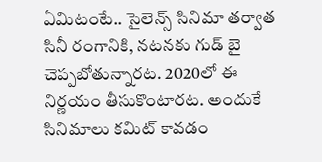ఏమిటంటే.. సైలెన్స్ సినిమా తర్వాత సినీ రంగానికి, నటనకు గుడ్ బై చెప్పబోతున్నారట. 2020లో ఈ నిర్ణయం తీసుకొంటారట. అందుకే సినిమాలు కమిట్ కావడం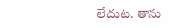లేదుట. తాను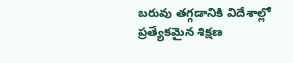బరువు తగ్గడానికి విదేశాల్లో ప్రత్యేకమైన శిక్షణ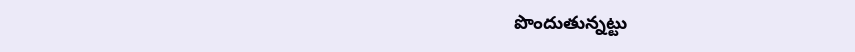పొందుతున్నట్టు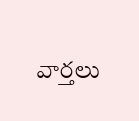వార్తలు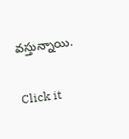వస్తున్నాయి.


Click it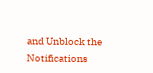and Unblock the Notifications